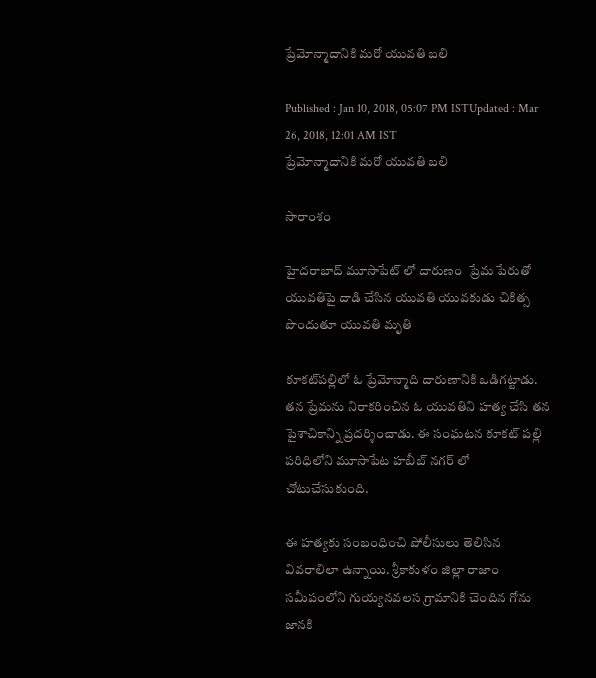ప్రేమోన్మాదానికి మరో యువతి బలి

Published : Jan 10, 2018, 05:07 PM ISTUpdated : Mar 26, 2018, 12:01 AM IST
ప్రేమోన్మాదానికి మరో యువతి బలి

సారాంశం

హైదరాబాద్ మూసాపేట్ లో దారుణం  ప్రేమ పేరుతో యువతిపై దాడి చేసిన యువతి యువకుడు చికిత్స పొందుతూ యువతి మృతి

కూకట్‌పల్లిలో ఓ ప్రేమోన్మాది దారుణానికి ఒడిగట్టాడు. తన ప్రేమను నిరాకరించిన ఓ యువతిని హత్య చేసి తన పైశాచికాన్ని ప్రదర్శించాడు. ఈ సంఘటన కూకట్ పల్లి పరిధిలోని మూసాపేట హబీబ్ నగర్ లో చోటుచేసుకుంది.

ఈ హత్యకు సంబంధించి పోలీసులు తెలిసిన వివరాలిలా ఉన్నాయి. శ్రీకాకుళం జిల్లా రాజాం సమీపంలోని గుయ్యనవలస గ్రామానికి చెందిన గోను జానకి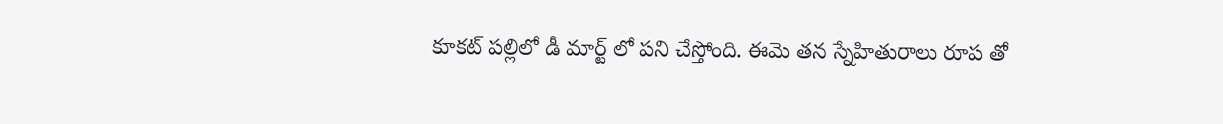కూకట్ పల్లిలో డీ మార్ట్ లో పని చేస్తోంది. ఈమె తన స్నేహితురాలు రూప తో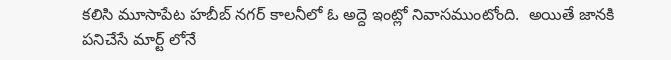కలిసి మూసాపేట హబీబ్ నగర్ కాలనీలో ఓ అద్దె ఇంట్లో నివాసముంటోంది.  అయితే జానకి పనిచేసే మార్ట్ లోనే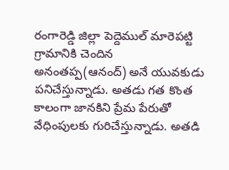రంగారెడ్డి జిల్లా పెద్దెముల్ మారెపట్టి గ్రామానికి చెందిన అనంతప్ప(ఆనంద్‌) అనే యువకుడు పనిచేస్తున్నాడు. అతడు గత కొంత కాలంగా జానకిని ప్రేమ పేరుతో వేధింపులకు గురిచేస్తున్నాడు. అతడి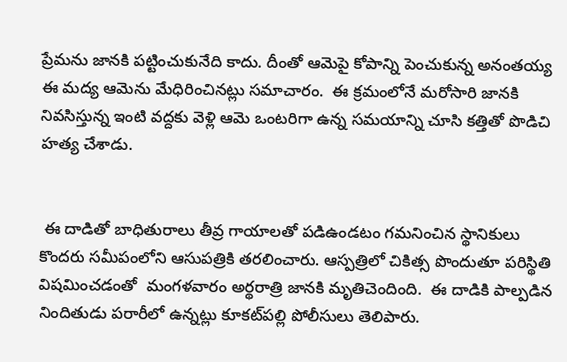ప్రేమను జానకి పట్టించుకునేది కాదు. దీంతో ఆమెపై కోపాన్ని పెంచుకున్న అనంతయ్య ఈ మద్య ఆమెను మేధిరించినట్లు సమాచారం.  ఈ క్రమంలోనే మరోసారి జానకి నివసిస్తున్న ఇంటి వద్దకు వెళ్లి ఆమె ఒంటరిగా ఉన్న సమయాన్ని చూసి కత్తితో పొడిచి హత్య చేశాడు.


 ఈ దాడితో బాధితురాలు తీవ్ర గాయాలతో పడిఉండటం గమనించిన స్థానికులు కొందరు సమీపంలోని ఆసుపత్రికి తరలించారు. ఆస్పత్రిలో చికిత్స పొందుతూ పరిస్థితి విషమించడంతో  మంగళవారం అర్థరాత్రి జానకి మృతిచెందింది.  ఈ దాడికి పాల్పడిన నిందితుడు పరారీలో ఉన్నట్లు కూకట్‌పల్లి పోలీసులు తెలిపారు.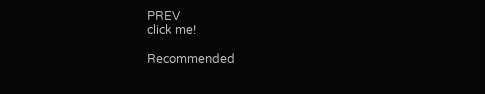PREV
click me!

Recommended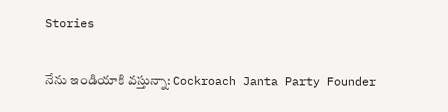Stories

నేను ఇండియాకి వస్తున్నా: Cockroach Janta Party Founder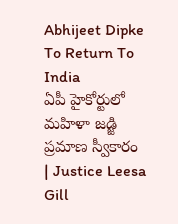Abhijeet Dipke To Return To India
ఏపీ హైకోర్టులో మహిళా జడ్జి ప్రమాణ స్వీకారం | Justice Leesa Gill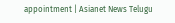appointment | Asianet News Telugu